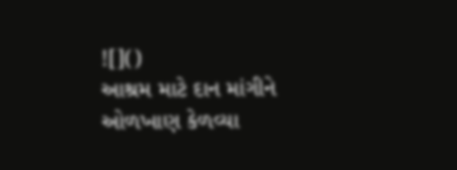![]()
આશ્રમ માટે દાન માંગીને ઓળખાણ કેળવ્યા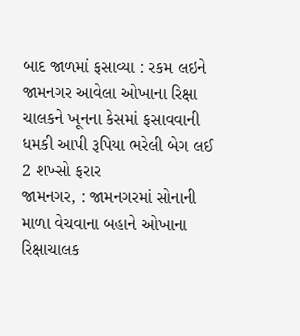બાદ જાળમાં ફસાવ્યા : રકમ લઇને જામનગર આવેલા ઓખાના રિક્ષા ચાલકને ખૂનના કેસમાં ફસાવવાની ધમકી આપી રૂપિયા ભરેલી બેગ લઈ 2 શખ્સો ફરાર
જામનગર, : જામનગરમાં સોનાની માળા વેચવાના બહાને ઓખાના રિક્ષાચાલક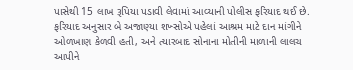પાસેથી 15 લાખ રૂપિયા પડાવી લેવામાં આવ્યાની પોલીસ ફરિયાદ થઈ છે. ફરિયાદ અનુસાર બે અજાણ્યા શખ્સોએ પહેલાં આશ્રમ માટે દાન માંગીને ઓળખાણ કેળવી હતી, અને ત્યારબાદ સોનાના મોતીની માળાની લાલચ આપીને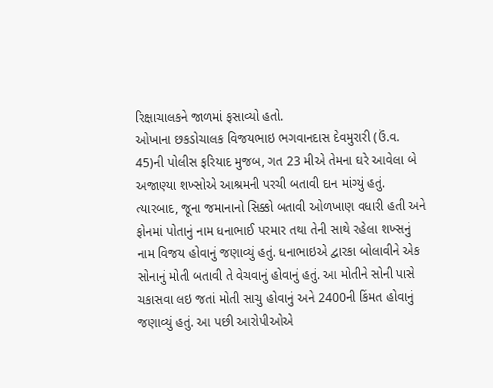રિક્ષાચાલકને જાળમાં ફસાવ્યો હતો.
ઓખાના છકડોચાલક વિજયભાઇ ભગવાનદાસ દેવમુરારી (ઉં.વ. 45)ની પોલીસ ફરિયાદ મુજબ, ગત 23 મીએ તેમના ઘરે આવેલા બે અજાણ્યા શખ્સોએ આશ્રમની પરચી બતાવી દાન માંગ્યું હતું. ત્યારબાદ, જૂના જમાનાનો સિક્કો બતાવી ઓળખાણ વધારી હતી અને ફોનમાં પોતાનું નામ ધનાભાઈ પરમાર તથા તેની સાથે રહેલા શખ્સનું નામ વિજય હોવાનું જણાવ્યું હતું. ધનાભાઇએ દ્વારકા બોલાવીને એક સોનાનું મોતી બતાવી તે વેચવાનું હોવાનું હતું. આ મોતીને સોની પાસે ચકાસવા લઇ જતાં મોતી સાચુ હોવાનું અને 2400ની કિંમત હોવાનું જણાવ્યું હતું. આ પછી આરોપીઓએ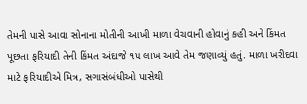તેમની પાસે આવા સોનાના મોતીની આખી માળા વેચવાની હોવાનું કહી અને કિંમત પૂછતા ફરિયાદી તેની કિંમત અંદાજે ૧૫ લાખ આવે તેમ જણાવ્યું હતું. માળા ખરીદવા માટે ફરિયાદીએ મિત્ર, સગાસંબંધીઓ પાસેથી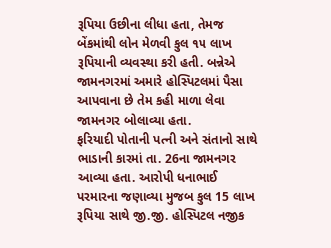રૂપિયા ઉછીના લીધા હતા, તેમજ બેંકમાંથી લોન મેળવી કુલ ૧૫ લાખ રૂપિયાની વ્યવસ્થા કરી હતી. બન્નેએ જામનગરમાં અમારે હોસ્પિટલમાં પૈસા આપવાના છે તેમ કહી માળા લેવા જામનગર બોલાવ્યા હતા.
ફરિયાદી પોતાની પત્ની અને સંતાનો સાથે ભાડાની કારમાં તા. 26ના જામનગર આવ્યા હતા. આરોપી ધનાભાઈ પરમારના જણાવ્યા મુજબ કુલ 15 લાખ રૂપિયા સાથે જી.જી. હોસ્પિટલ નજીક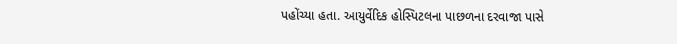પહોંચ્યા હતા. આયુર્વેદિક હોસ્પિટલના પાછળના દરવાજા પાસે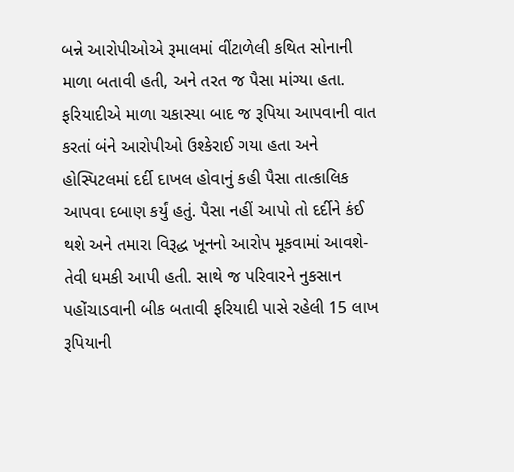બન્ને આરોપીઓએ રૂમાલમાં વીંટાળેલી કથિત સોનાની માળા બતાવી હતી, અને તરત જ પૈસા માંગ્યા હતા. ફરિયાદીએ માળા ચકાસ્યા બાદ જ રૂપિયા આપવાની વાત કરતાં બંને આરોપીઓ ઉશ્કેરાઈ ગયા હતા અને હોસ્પિટલમાં દર્દી દાખલ હોવાનું કહી પૈસા તાત્કાલિક આપવા દબાણ કર્યું હતું. પૈસા નહીં આપો તો દર્દીને કંઈ થશે અને તમારા વિરૂદ્ધ ખૂનનો આરોપ મૂકવામાં આવશે-તેવી ધમકી આપી હતી. સાથે જ પરિવારને નુકસાન પહોંચાડવાની બીક બતાવી ફરિયાદી પાસે રહેલી 15 લાખ રૂપિયાની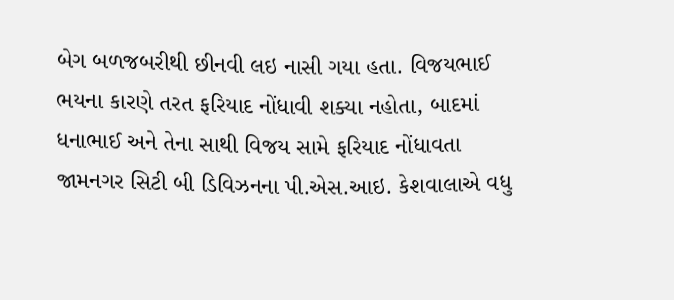બેગ બળજબરીથી છીનવી લઇ નાસી ગયા હતા. વિજયભાઈ ભયના કારણે તરત ફરિયાદ નોંધાવી શક્યા નહોતા, બાદમાં ધનાભાઈ અને તેના સાથી વિજય સામે ફરિયાદ નોંધાવતા જામનગર સિટી બી ડિવિઝનના પી.એસ.આઇ. કેશવાલાએ વધુ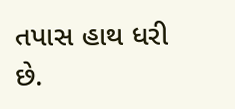તપાસ હાથ ધરી છે.